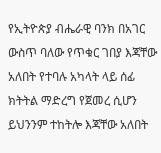የኢትዮጵያ ብሔራዊ ባንክ በአገር ውስጥ ባለው የጥቁር ገበያ እጃቸው አለበት የተባሉ አካላት ላይ ሰፊ ክትትል ማድረግ የጀመረ ሲሆን ይህንንም ተከትሎ እጃቸው አለበት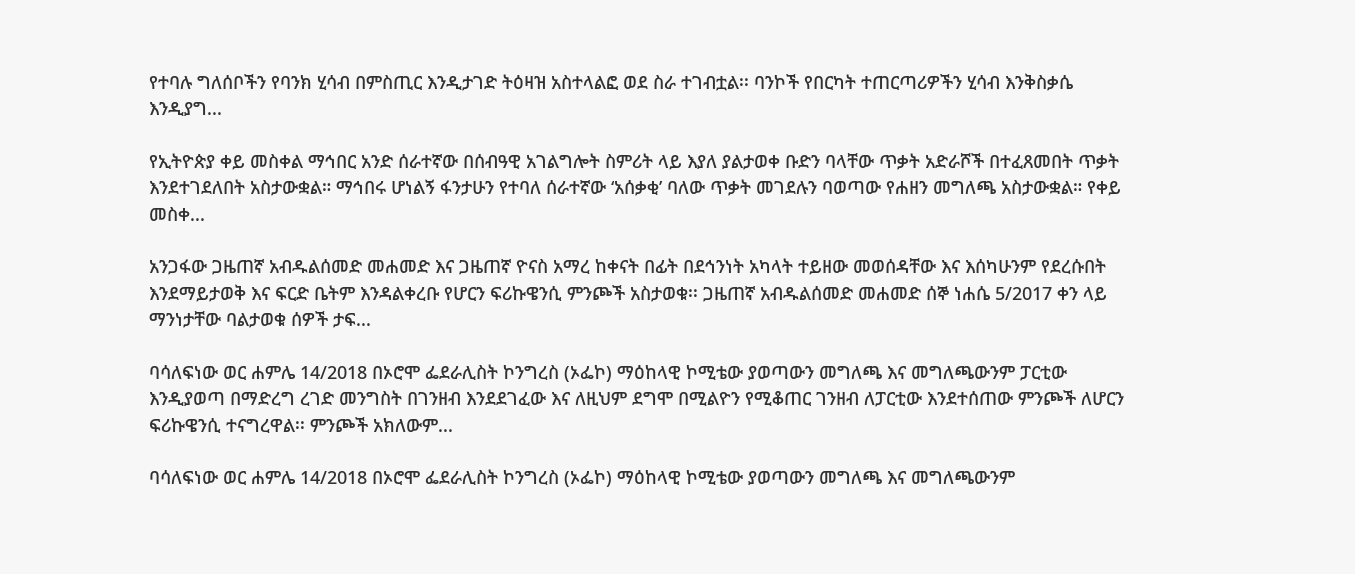የተባሉ ግለሰቦችን የባንክ ሂሳብ በምስጢር እንዲታገድ ትዕዛዝ አስተላልፎ ወደ ስራ ተገብቷል፡፡ ባንኮች የበርካት ተጠርጣሪዎችን ሂሳብ እንቅስቃሴ እንዲያግ...

የኢትዮጵያ ቀይ መስቀል ማኅበር አንድ ሰራተኛው በሰብዓዊ አገልግሎት ስምሪት ላይ እያለ ያልታወቀ ቡድን ባላቸው ጥቃት አድራሾች በተፈጸመበት ጥቃት እንደተገደለበት አስታውቋል። ማኅበሩ ሆነልኝ ፋንታሁን የተባለ ሰራተኛው ‘አሰቃቂ’ ባለው ጥቃት መገደሉን ባወጣው የሐዘን መግለጫ አስታውቋል። የቀይ መስቀ...

አንጋፋው ጋዜጠኛ አብዱልሰመድ መሐመድ እና ጋዜጠኛ ዮናስ አማረ ከቀናት በፊት በደኅንነት አካላት ተይዘው መወሰዳቸው እና እሰካሁንም የደረሱበት እንደማይታወቅ እና ፍርድ ቤትም እንዳልቀረቡ የሆርን ፍሪኩዌንሲ ምንጮች አስታወቁ፡፡ ጋዜጠኛ አብዱልሰመድ መሐመድ ሰኞ ነሐሴ 5/2017 ቀን ላይ ማንነታቸው ባልታወቁ ሰዎች ታፍ...

ባሳለፍነው ወር ሐምሌ 14/2018 በኦሮሞ ፌደራሊስት ኮንግረስ (ኦፌኮ) ማዕከላዊ ኮሚቴው ያወጣውን መግለጫ እና መግለጫውንም ፓርቲው እንዲያወጣ በማድረግ ረገድ መንግስት በገንዘብ እንደደገፈው እና ለዚህም ደግሞ በሚልዮን የሚቆጠር ገንዘብ ለፓርቲው እንደተሰጠው ምንጮች ለሆርን ፍሪኩዌንሲ ተናግረዋል፡፡ ምንጮች አክለውም...

ባሳለፍነው ወር ሐምሌ 14/2018 በኦሮሞ ፌደራሊስት ኮንግረስ (ኦፌኮ) ማዕከላዊ ኮሚቴው ያወጣውን መግለጫ እና መግለጫውንም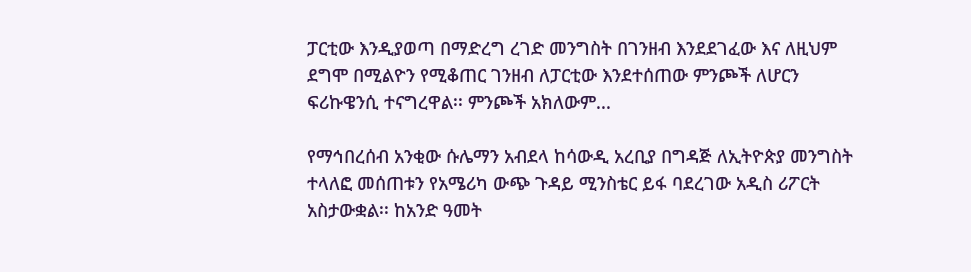ፓርቲው እንዲያወጣ በማድረግ ረገድ መንግስት በገንዘብ እንደደገፈው እና ለዚህም ደግሞ በሚልዮን የሚቆጠር ገንዘብ ለፓርቲው እንደተሰጠው ምንጮች ለሆርን ፍሪኩዌንሲ ተናግረዋል፡፡ ምንጮች አክለውም...

የማኅበረሰብ አንቂው ሱሌማን አብደላ ከሳውዲ አረቢያ በግዳጅ ለኢትዮጵያ መንግስት ተላለፎ መሰጠቱን የአሜሪካ ውጭ ጉዳይ ሚንስቴር ይፋ ባደረገው አዲስ ሪፖርት አስታውቋል፡፡ ከአንድ ዓመት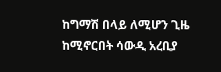ከግማሽ በላይ ለሚሆን ጊዜ ከሚኖርበት ሳውዲ አረቢያ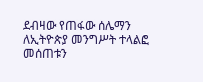ደብዛው የጠፋው ሰሌማን ለኢትዮጵያ መንግሥት ተላልፎ መሰጠቱን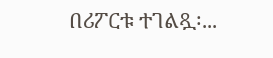በሪፖርቱ ተገልጿ፡...